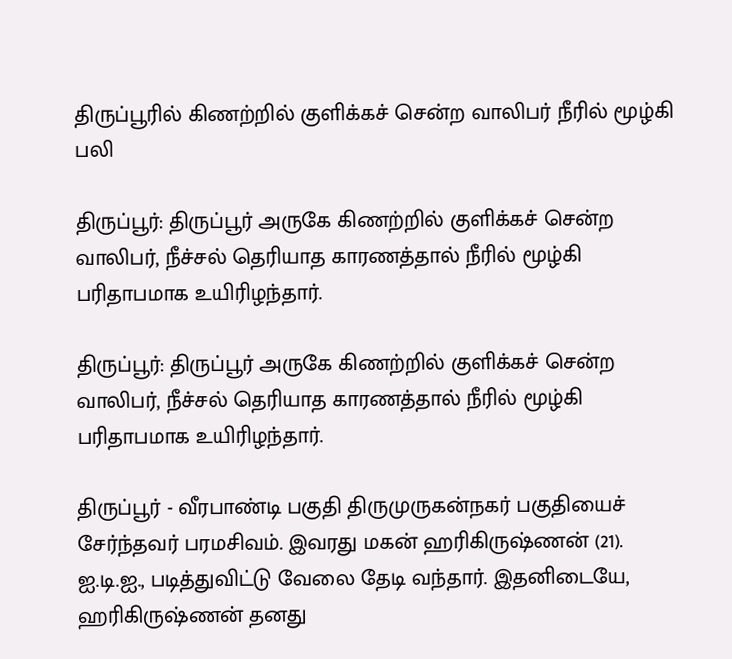திருப்பூரில் கிணற்றில் குளிக்கச் சென்ற வாலிபர் நீரில் மூழ்கி பலி

திருப்பூர்: திருப்பூர் அருகே கிணற்றில் குளிக்கச் சென்ற வாலிபர், நீச்சல் தெரியாத காரணத்தால் நீரில் மூழ்கி பரிதாபமாக உயிரிழந்தார்.

திருப்பூர்: திருப்பூர் அருகே கிணற்றில் குளிக்கச் சென்ற வாலிபர், நீச்சல் தெரியாத காரணத்தால் நீரில் மூழ்கி பரிதாபமாக உயிரிழந்தார்.

திருப்பூர் - வீரபாண்டி பகுதி திருமுருகன்நகர் பகுதியைச் சேர்ந்தவர் பரமசிவம். இவரது மகன் ஹரிகிருஷ்ணன் (21). ஐ.டி.ஐ., படித்துவிட்டு வேலை தேடி வந்தார். இதனிடையே, ஹரிகிருஷ்ணன் தனது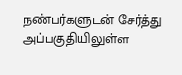நண்பர்களுடன் சேர்த்து அப்பகுதியிலுள்ள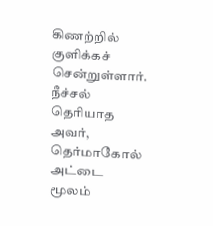கிணற்றில் குளிக்கச் சென்றுள்ளார். நீச்சல் தெரியாத அவர், தெர்மாகோல் அட்டை மூலம்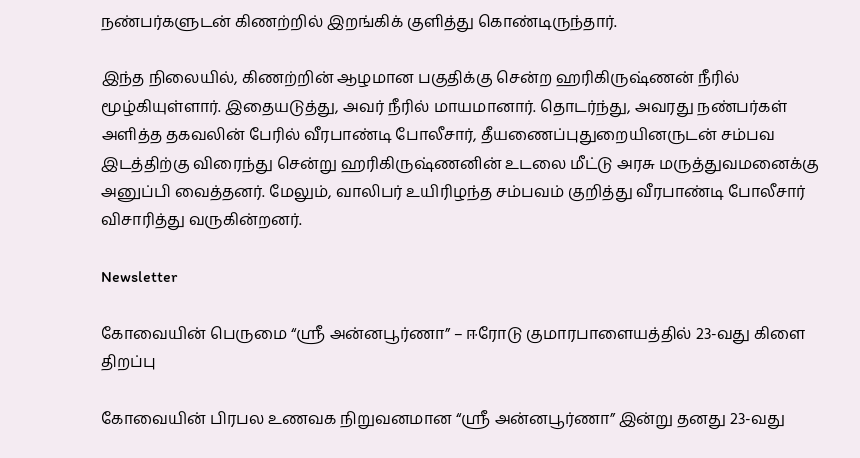நண்பர்களுடன் கிணற்றில் இறங்கிக் குளித்து கொண்டிருந்தார்.

இந்த நிலையில், கிணற்றின் ஆழமான பகுதிக்கு சென்ற ஹரிகிருஷ்ணன் நீரில் மூழ்கியுள்ளார். இதையடுத்து, அவர் நீரில் மாயமானார். தொடர்ந்து, அவரது நண்பர்கள் அளித்த தகவலின் பேரில் வீரபாண்டி போலீசார், தீயணைப்புதுறையினருடன் சம்பவ இடத்திற்கு விரைந்து சென்று ஹரிகிருஷ்ணனின் உடலை மீட்டு அரசு மருத்துவமனைக்கு அனுப்பி வைத்தனர். மேலும், வாலிபர் உயிரிழந்த சம்பவம் குறித்து வீரபாண்டி போலீசார் விசாரித்து வருகின்றனர்.

Newsletter

கோவையின் பெருமை “ஸ்ரீ அன்னபூர்ணா” – ஈரோடு குமாரபாளையத்தில் 23-வது கிளை திறப்பு

கோவையின் பிரபல உணவக நிறுவனமான “ஸ்ரீ அன்னபூர்ணா” இன்று தனது 23-வது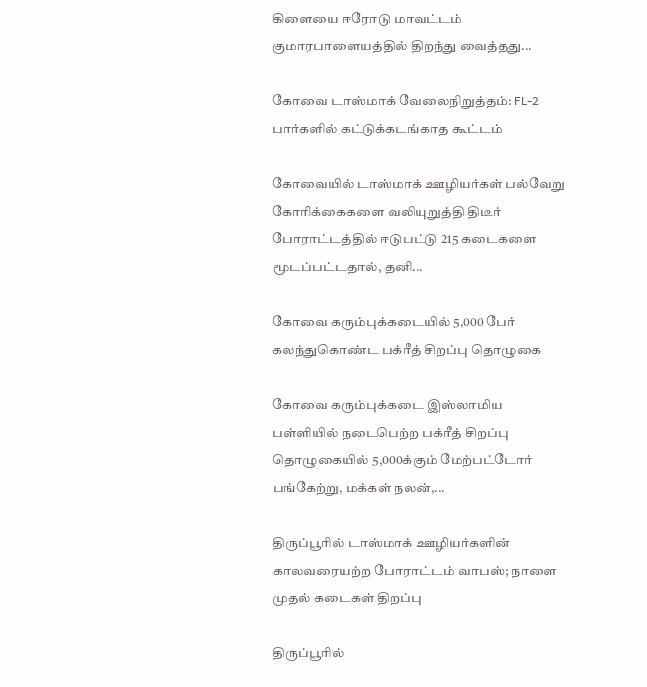கிளையை ஈரோடு மாவட்டம் குமாரபாளையத்தில் திறந்து வைத்தது...

கோவை டாஸ்மாக் வேலைநிறுத்தம்: FL-2 பார்களில் கட்டுக்கடங்காத கூட்டம்

கோவையில் டாஸ்மாக் ஊழியர்கள் பல்வேறு கோரிக்கைகளை வலியுறுத்தி திடீர் போராட்டத்தில் ஈடுபட்டு 215 கடைகளை மூடப்பட்டதால், தனி...

கோவை கரும்புக்கடையில் 5,000 பேர் கலந்துகொண்ட பக்ரீத் சிறப்பு தொழுகை

கோவை கரும்புக்கடை இஸ்லாமிய பள்ளியில் நடைபெற்ற பக்ரீத் சிறப்பு தொழுகையில் 5,000க்கும் மேற்பட்டோர் பங்கேற்று, மக்கள் நலன்,...

திருப்பூரில் டாஸ்மாக் ஊழியர்களின் காலவரையற்ற போராட்டம் வாபஸ்; நாளை முதல் கடைகள் திறப்பு

திருப்பூரில்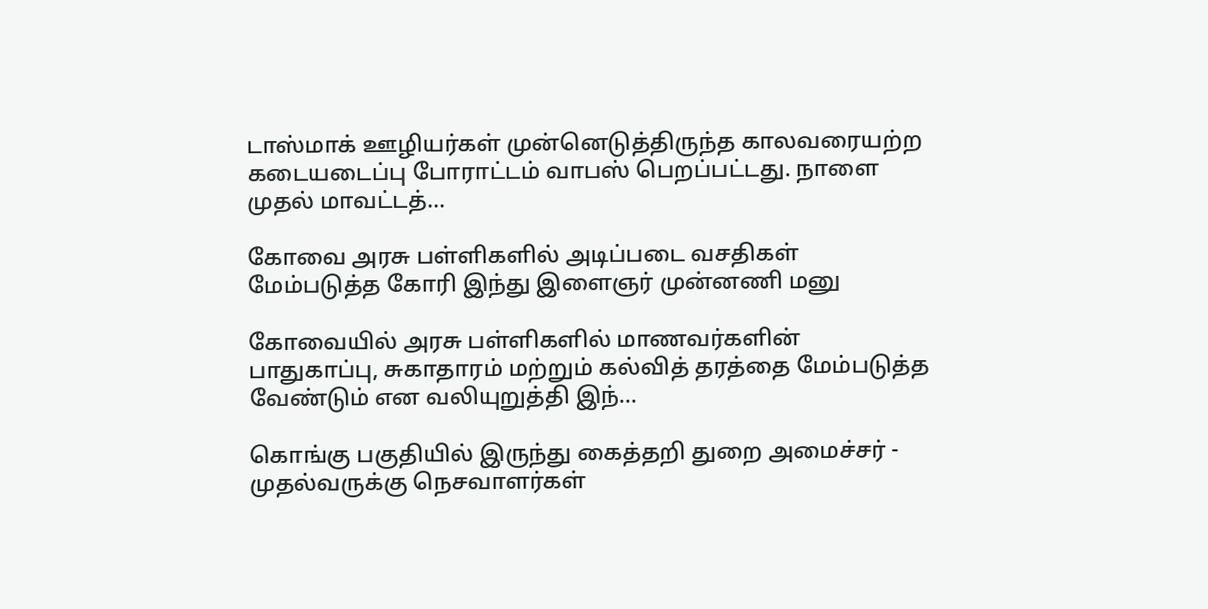டாஸ்மாக் ஊழியர்கள் முன்னெடுத்திருந்த காலவரையற்ற கடையடைப்பு போராட்டம் வாபஸ் பெறப்பட்டது. நாளை முதல் மாவட்டத்...

கோவை அரசு பள்ளிகளில் அடிப்படை வசதிகள் மேம்படுத்த கோரி இந்து இளைஞர் முன்னணி மனு

கோவையில் அரசு பள்ளிகளில் மாணவர்களின் பாதுகாப்பு, சுகாதாரம் மற்றும் கல்வித் தரத்தை மேம்படுத்த வேண்டும் என வலியுறுத்தி இந்...

கொங்கு பகுதியில் இருந்து கைத்தறி துறை அமைச்சர் - முதல்வருக்கு நெசவாளர்கள்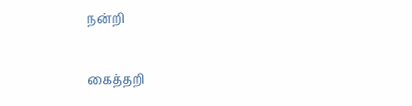நன்றி

கைத்தறி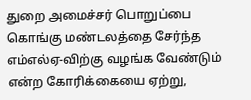துறை அமைச்சர் பொறுப்பை கொங்கு மண்டலத்தை சேர்ந்த எம்எல்ஏ-விற்கு வழங்க வேண்டும் என்ற கோரிக்கையை ஏற்று,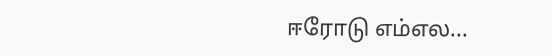ஈரோடு எம்எல...